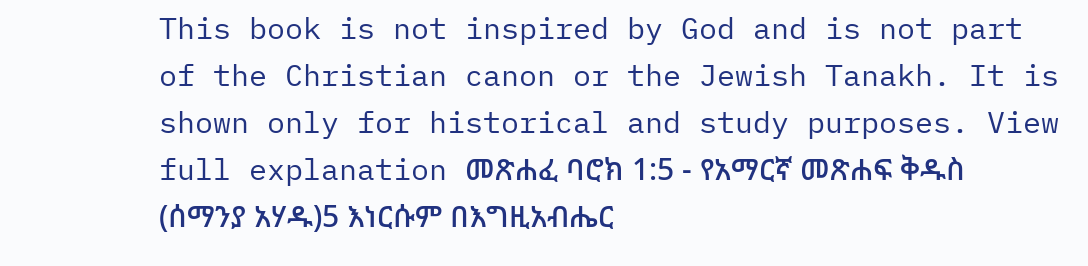This book is not inspired by God and is not part of the Christian canon or the Jewish Tanakh. It is shown only for historical and study purposes. View full explanation መጽሐፈ ባሮክ 1:5 - የአማርኛ መጽሐፍ ቅዱስ (ሰማንያ አሃዱ)5 እነርሱም በእግዚአብሔር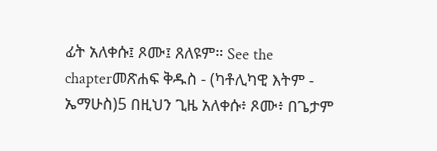ፊት አለቀሱ፤ ጾሙ፤ ጸለዩም። See the chapterመጽሐፍ ቅዱስ - (ካቶሊካዊ እትም - ኤማሁስ)5 በዚህን ጊዜ አለቀሱ፥ ጾሙ፥ በጌታም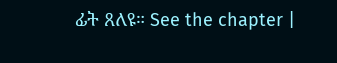ፊት ጸለዩ። See the chapter |